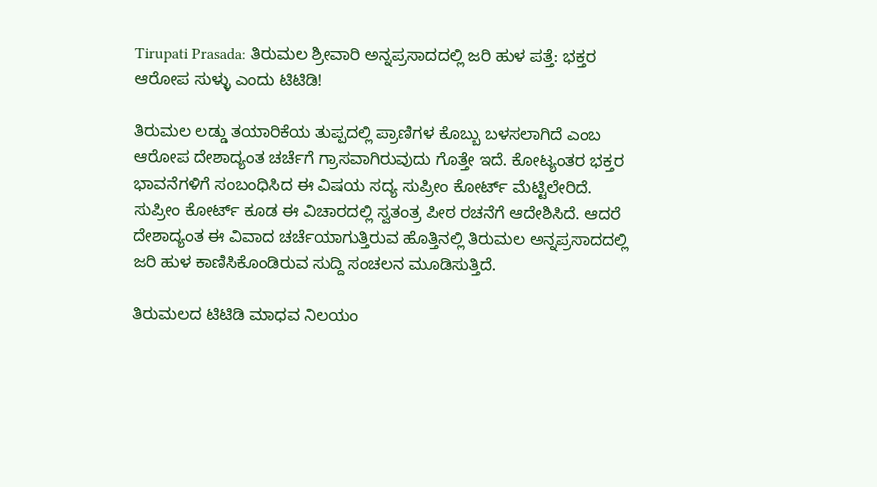Tirupati Prasada: ತಿರುಮಲ ಶ್ರೀವಾರಿ ಅನ್ನಪ್ರಸಾದದಲ್ಲಿ ಜರಿ ಹುಳ ಪತ್ತೆ: ಭಕ್ತರ ಆರೋಪ ಸುಳ್ಳು ಎಂದು ಟಿಟಿಡಿ!

ತಿರುಮಲ ಲಡ್ಡು ತಯಾರಿಕೆಯ ತುಪ್ಪದಲ್ಲಿ ಪ್ರಾಣಿಗಳ ಕೊಬ್ಬು ಬಳಸಲಾಗಿದೆ ಎಂಬ ಆರೋಪ ದೇಶಾದ್ಯಂತ ಚರ್ಚೆಗೆ ಗ್ರಾಸವಾಗಿರುವುದು ಗೊತ್ತೇ ಇದೆ. ಕೋಟ್ಯಂತರ ಭಕ್ತರ ಭಾವನೆಗಳಿಗೆ ಸಂಬಂಧಿಸಿದ ಈ ವಿಷಯ ಸದ್ಯ ಸುಪ್ರೀಂ ಕೋರ್ಟ್ ಮೆಟ್ಟಿಲೇರಿದೆ. ಸುಪ್ರೀಂ ಕೋರ್ಟ್ ಕೂಡ ಈ ವಿಚಾರದಲ್ಲಿ ಸ್ವತಂತ್ರ ಪೀಠ ರಚನೆಗೆ ಆದೇಶಿಸಿದೆ. ಆದರೆ ದೇಶಾದ್ಯಂತ ಈ ವಿವಾದ ಚರ್ಚೆಯಾಗುತ್ತಿರುವ ಹೊತ್ತಿನಲ್ಲಿ ತಿರುಮಲ ಅನ್ನಪ್ರಸಾದದಲ್ಲಿ ಜರಿ ಹುಳ ಕಾಣಿಸಿಕೊಂಡಿರುವ ಸುದ್ದಿ ಸಂಚಲನ ಮೂಡಿಸುತ್ತಿದೆ.

ತಿರುಮಲದ ಟಿಟಿಡಿ ಮಾಧವ ನಿಲಯಂ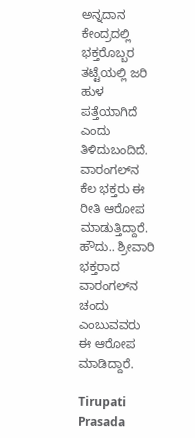ಅನ್ನದಾನ ಕೇಂದ್ರದಲ್ಲಿ ಭಕ್ತರೊಬ್ಬರ ತಟ್ಟೆಯಲ್ಲಿ ಜರಿ ಹುಳ ಪತ್ತೆಯಾಗಿದೆ ಎಂದು ತಿಳಿದುಬಂದಿದೆ. ವಾರಂಗಲ್‌ನ ಕೆಲ ಭಕ್ತರು ಈ ರೀತಿ ಆರೋಪ ಮಾಡುತ್ತಿದ್ದಾರೆ. ಹೌದು.. ಶ್ರೀವಾರಿ ಭಕ್ತರಾದ ವಾರಂಗಲ್‌ನ ಚಂದು ಎಂಬುವವರು ಈ ಆರೋಪ ಮಾಡಿದ್ದಾರೆ.

Tirupati Prasada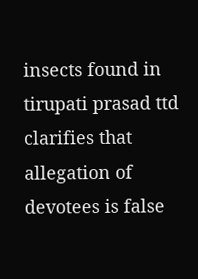insects found in tirupati prasad ttd clarifies that allegation of devotees is false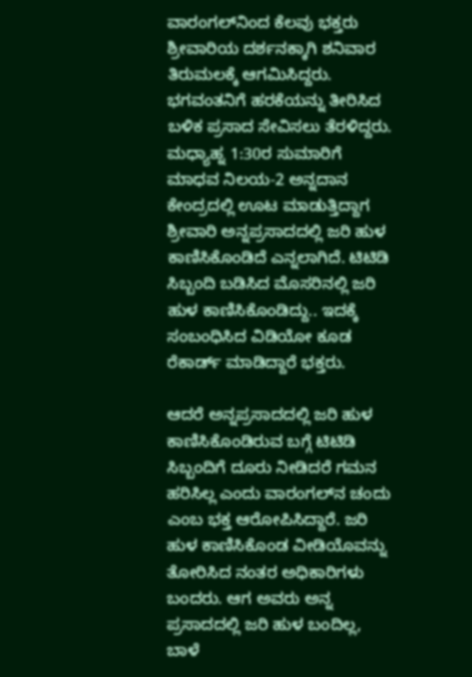ವಾರಂಗಲ್‌ನಿಂದ ಕೆಲವು ಭಕ್ತರು ಶ್ರೀವಾರಿಯ ದರ್ಶನಕ್ಕಾಗಿ ಶನಿವಾರ ತಿರುಮಲಕ್ಕೆ ಆಗಮಿಸಿದ್ದರು. ಭಗವಂತನಿಗೆ ಹರಕೆಯನ್ನು ತೀರಿಸಿದ ಬಳಿಕ ಪ್ರಸಾದ ಸೇವಿಸಲು ತೆರಳಿದ್ದರು. ಮಧ್ಯಾಹ್ನ 1:30ರ ಸುಮಾರಿಗೆ ಮಾಧವ ನಿಲಯ-2 ಅನ್ನದಾನ ಕೇಂದ್ರದಲ್ಲಿ ಊಟ ಮಾಡುತ್ತಿದ್ದಾಗ ಶ್ರೀವಾರಿ ಅನ್ನಪ್ರಸಾದದಲ್ಲಿ ಜರಿ ಹುಳ ಕಾಣಿಸಿಕೊಂಡಿದೆ ಎನ್ನಲಾಗಿದೆ. ಟಿಟಿಡಿ ಸಿಬ್ಬಂದಿ ಬಡಿಸಿದ ಮೊಸರಿನಲ್ಲಿ ಜರಿ ಹುಳ ಕಾಣಿಸಿಕೊಂಡಿದ್ದು.. ಇದಕ್ಕೆ ಸಂಬಂಧಿಸಿದ ವಿಡಿಯೋ ಕೂಡ ರೆಕಾರ್ಡ್ ಮಾಡಿದ್ದಾರೆ ಭಕ್ತರು.

ಆದರೆ ಅನ್ನಪ್ರಸಾದದಲ್ಲಿ ಜರಿ ಹುಳ ಕಾಣಿಸಿಕೊಂಡಿರುವ ಬಗ್ಗೆ ಟಿಟಿಡಿ ಸಿಬ್ಬಂದಿಗೆ ದೂರು ನೀಡಿದರೆ ಗಮನ ಹರಿಸಿಲ್ಲ ಎಂದು ವಾರಂಗಲ್‌ನ ಚಂದು ಎಂಬ ಭಕ್ತ ಆರೋಪಿಸಿದ್ದಾರೆ. ಜರಿ ಹುಳ ಕಾಣಿಸಿಕೊಂಡ ವೀಡಿಯೊವನ್ನು ತೋರಿಸಿದ ನಂತರ ಅಧಿಕಾರಿಗಳು ಬಂದರು. ಆಗ ಅವರು ಅನ್ನ ಪ್ರಸಾದದಲ್ಲಿ ಜರಿ ಹುಳ ಬಂದಿಲ್ಲ, ಬಾಳೆ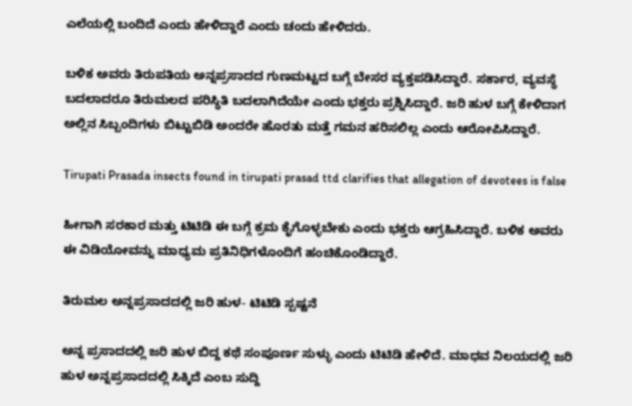ಎಲೆಯಲ್ಲಿ ಬಂದಿದೆ ಎಂದು ಹೇಳಿದ್ದಾರೆ ಎಂದು ಚಂದು ಹೇಳಿದರು.

ಬಳಿಕ ಅವರು ತಿರುಪತಿಯ ಅನ್ನಪ್ರಸಾದದ ಗುಣಮಟ್ಟದ ಬಗ್ಗೆ ಬೇಸರ ವ್ಯಕ್ತಪಡಿಸಿದ್ದಾರೆ. ಸರ್ಕಾರ, ವ್ಯವಸ್ಥೆ ಬದಲಾದರೂ ತಿರುಮಲದ ಪರಿಸ್ಥಿತಿ ಬದಲಾಗಿದೆಯೇ ಎಂದು ಭಕ್ತರು ಪ್ರಶ್ನಿಸಿದ್ದಾರೆ. ಜರಿ ಹುಳ ಬಗ್ಗೆ ಕೇಳಿದಾಗ ಅಲ್ಲಿನ ಸಿಬ್ಬಂದಿಗಳು ಬಿಟ್ಟುಬಿಡಿ ಅಂದರೇ ಹೊರತು ಮತ್ತೆ ಗಮನ ಹರಿಸಲಿಲ್ಲ ಎಂದು ಆರೋಪಿಸಿದ್ದಾರೆ.

Tirupati Prasada insects found in tirupati prasad ttd clarifies that allegation of devotees is false

ಹೀಗಾಗಿ ಸರಕಾರ ಮತ್ತು ಟಿಟಿಡಿ ಈ ಬಗ್ಗೆ ಕ್ರಮ ಕೈಗೊಳ್ಳಬೇಕು ಎಂದು ಭಕ್ತರು ಆಗ್ರಹಿಸಿದ್ದಾರೆ. ಬಳಿಕ ಅವರು ಈ ವಿಡಿಯೋವನ್ನು ಮಾಧ್ಯಮ ಪ್ರತಿನಿಧಿಗಳೊಂದಿಗೆ ಹಂಚಿಕೊಂಡಿದ್ದಾರೆ.

ತಿರುಮಲ ಅನ್ನಪ್ರಸಾದದಲ್ಲಿ ಜರಿ ಹುಳ- ಟಿಟಿಡಿ ಸ್ಪಷ್ಟನೆ

ಅನ್ನ ಪ್ರಸಾದದಲ್ಲಿ ಜರಿ ಹುಳ ಬಿದ್ದ ಕಥೆ ಸಂಪೂರ್ಣ ಸುಳ್ಳು ಎಂದು ಟಿಟಿಡಿ ಹೇಳಿದೆ. ಮಾಧವ ನಿಲಯದಲ್ಲಿ ಜರಿ ಹುಳ ಅನ್ನಪ್ರಸಾದದಲ್ಲಿ ಸಿಕ್ಕಿದೆ ಎಂಬ ಸುದ್ದಿ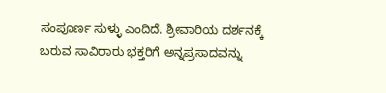ಸಂಪೂರ್ಣ ಸುಳ್ಳು ಎಂದಿದೆ. ಶ್ರೀವಾರಿಯ ದರ್ಶನಕ್ಕೆ ಬರುವ ಸಾವಿರಾರು ಭಕ್ತರಿಗೆ ಅನ್ನಪ್ರಸಾದವನ್ನು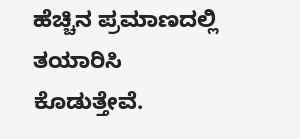ಹೆಚ್ಚಿನ ಪ್ರಮಾಣದಲ್ಲಿ ತಯಾರಿಸಿ ಕೊಡುತ್ತೇವೆ.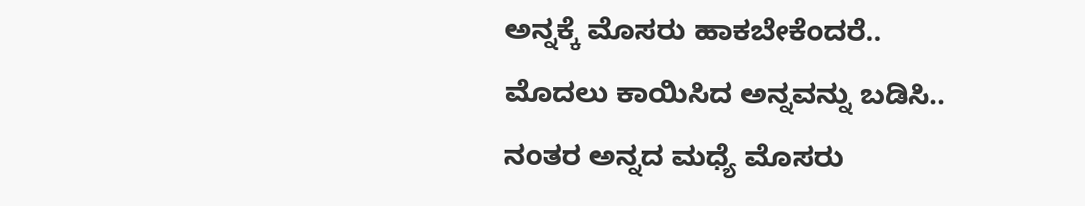ಅನ್ನಕ್ಕೆ ಮೊಸರು ಹಾಕಬೇಕೆಂದರೆ.. ಮೊದಲು ಕಾಯಿಸಿದ ಅನ್ನವನ್ನು ಬಡಿಸಿ.. ನಂತರ ಅನ್ನದ ಮಧ್ಯೆ ಮೊಸರು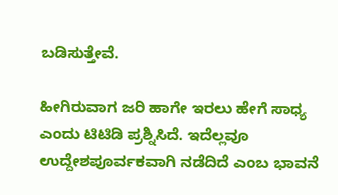ಬಡಿಸುತ್ತೇವೆ.

ಹೀಗಿರುವಾಗ ಜರಿ ಹಾಗೇ ಇರಲು ಹೇಗೆ ಸಾಧ್ಯ ಎಂದು ಟಿಟಿಡಿ ಪ್ರಶ್ನಿಸಿದೆ. ಇದೆಲ್ಲವೂ ಉದ್ದೇಶಪೂರ್ವಕವಾಗಿ ನಡೆದಿದೆ ಎಂಬ ಭಾವನೆ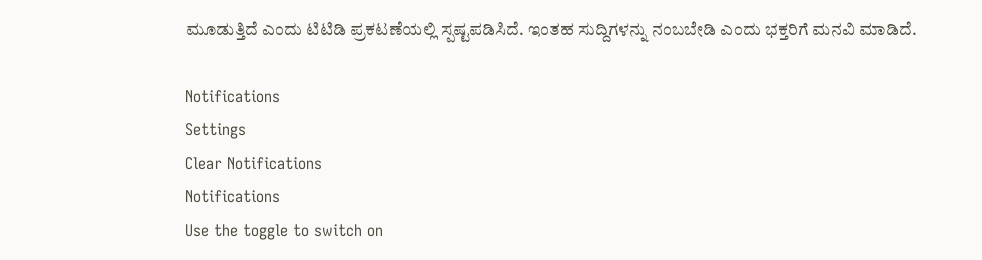ಮೂಡುತ್ತಿದೆ ಎಂದು ಟಿಟಿಡಿ ಪ್ರಕಟಣೆಯಲ್ಲಿ ಸ್ಪಷ್ಟಪಡಿಸಿದೆ. ಇಂತಹ ಸುದ್ದಿಗಳನ್ನು ನಂಬಬೇಡಿ ಎಂದು ಭಕ್ತರಿಗೆ ಮನವಿ ಮಾಡಿದೆ.

Notifications
Settings
Clear Notifications
Notifications
Use the toggle to switch on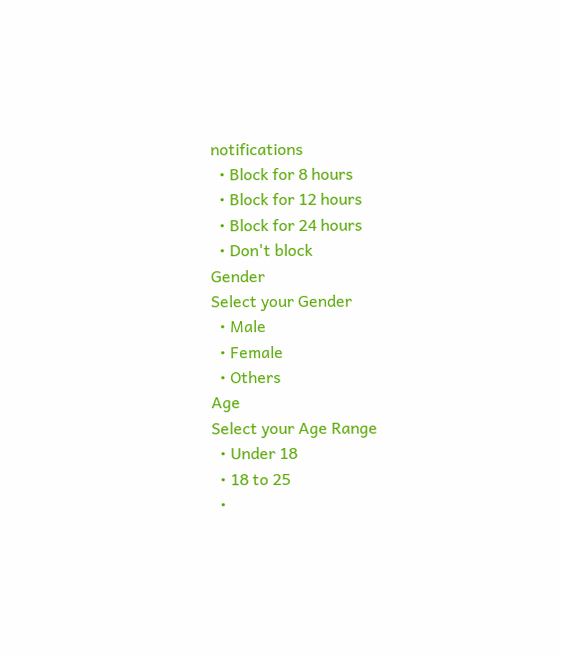notifications
  • Block for 8 hours
  • Block for 12 hours
  • Block for 24 hours
  • Don't block
Gender
Select your Gender
  • Male
  • Female
  • Others
Age
Select your Age Range
  • Under 18
  • 18 to 25
  •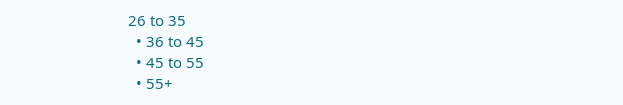26 to 35
  • 36 to 45
  • 45 to 55
  • 55+